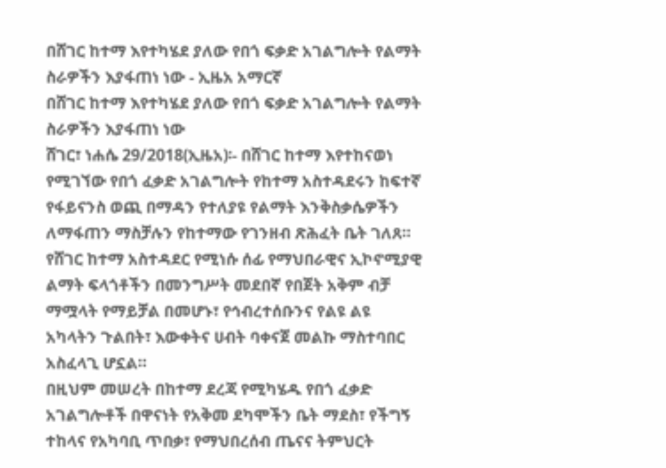በሸገር ከተማ እየተካሄደ ያለው የበጎ ፍቃድ አገልግሎት የልማት ስራዎችን እያፋጠነ ነው - ኢዜአ አማርኛ
በሸገር ከተማ እየተካሄደ ያለው የበጎ ፍቃድ አገልግሎት የልማት ስራዎችን እያፋጠነ ነው
ሸገር፣ ነሐሴ 29/2018(ኢዜአ)፡- በሸገር ከተማ እየተከናወነ የሚገኘው የበጎ ፈቃድ አገልግሎት የከተማ አስተዳደሩን ከፍተኛ የፋይናንስ ወጪ በማዳን የተለያዩ የልማት እንቅስቃሴዎችን ለማፋጠን ማስቻሉን የከተማው የገንዘብ ጽሕፈት ቤት ገለጸ።
የሸገር ከተማ አስተዳደር የሚነሱ ሰፊ የማህበራዊና ኢኮኖሚያዊ ልማት ፍላጎቶችን በመንግሥት መደበኛ የበጀት አቅም ብቻ ማሟላት የማይቻል በመሆኑ፣ የኅብረተሰቡንና የልዩ ልዩ አካላትን ጉልበት፣ እውቀትና ሀብት ባቀናጀ መልኩ ማስተባበር አስፈላጊ ሆኗል።
በዚህም መሠረት በከተማ ደረጃ የሚካሄዱ የበጎ ፈቃድ አገልግሎቶች በዋናነት የአቅመ ደካሞችን ቤት ማደስ፣ የችግኝ ተከላና የአካባቢ ጥበቃ፣ የማህበረሰብ ጤናና ትምህርት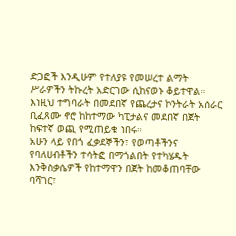ድጋፎች እንዲሁም የተለያዩ የመሠረተ ልማት ሥራዎችን ትኩረት አድርገው ሲከናወኑ ቆይተዋል።
እነዚህ ተግባራት በመደበኛ የጨረታና ኮንትራት አሰራር ቢፈጸሙ ኖሮ ከከተማው ካፒታልና መደበኛ በጀት ከፍተኛ ወጪ የሚጠይቁ ነበሩ።
አሁን ላይ የበጎ ፈቃደኞችን፣ የወጣቶችንና የባለሀብቶችን ተሳትፎ በማጎልበት የተካሄዱት እንቅስቃሴዎች የከተማዋን በጀት ከመቆጠባቸው ባሻገር፣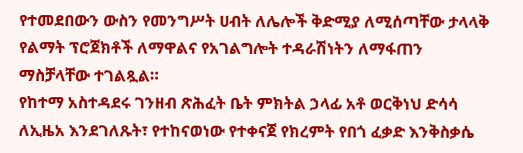የተመደበውን ውስን የመንግሥት ሀብት ለሌሎች ቅድሚያ ለሚሰጣቸው ታላላቅ የልማት ፕሮጀክቶች ለማዋልና የአገልግሎት ተዳራሽነትን ለማፋጠን ማስቻላቸው ተገልጿል።
የከተማ አስተዳደሩ ገንዘብ ጽሕፈት ቤት ምክትል ኃላፊ አቶ ወርቅነህ ድሳሳ ለኢዜአ እንደገለጹት፣ የተከናወነው የተቀናጀ የክረምት የበጎ ፈቃድ እንቅስቃሴ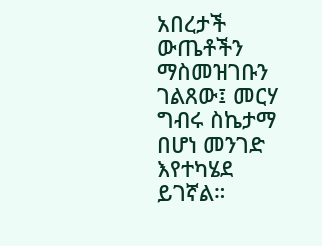አበረታች ውጤቶችን ማስመዝገቡን ገልጸው፤ መርሃ ግብሩ ስኬታማ በሆነ መንገድ እየተካሄደ ይገኛል።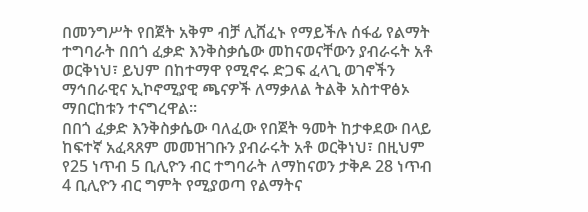በመንግሥት የበጀት አቅም ብቻ ሊሸፈኑ የማይችሉ ሰፋፊ የልማት ተግባራት በበጎ ፈቃድ እንቅስቃሴው መከናወናቸውን ያብራሩት አቶ ወርቅነህ፣ ይህም በከተማዋ የሚኖሩ ድጋፍ ፈላጊ ወገኖችን ማኅበራዊና ኢኮኖሚያዊ ጫናዎች ለማቃለል ትልቅ አስተዋፅኦ ማበርከቱን ተናግረዋል።
በበጎ ፈቃድ እንቅስቃሴው ባለፈው የበጀት ዓመት ከታቀደው በላይ ከፍተኛ አፈጻጸም መመዝገቡን ያብራሩት አቶ ወርቅነህ፣ በዚህም የ25 ነጥብ 5 ቢሊዮን ብር ተግባራት ለማከናወን ታቅዶ 28 ነጥብ 4 ቢሊዮን ብር ግምት የሚያወጣ የልማትና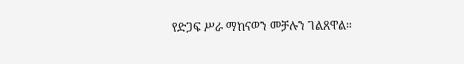የድጋፍ ሥራ ማከናወን መቻሉን ገልጸዋል።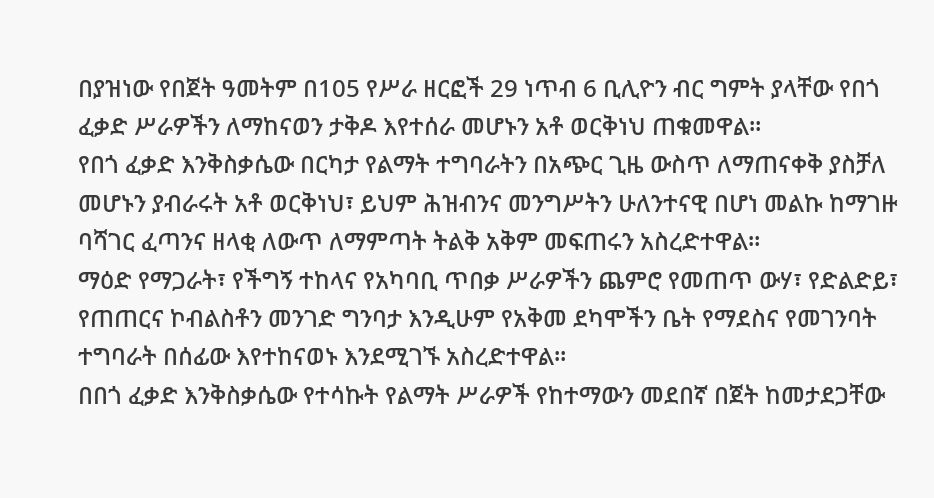በያዝነው የበጀት ዓመትም በ105 የሥራ ዘርፎች 29 ነጥብ 6 ቢሊዮን ብር ግምት ያላቸው የበጎ ፈቃድ ሥራዎችን ለማከናወን ታቅዶ እየተሰራ መሆኑን አቶ ወርቅነህ ጠቁመዋል።
የበጎ ፈቃድ እንቅስቃሴው በርካታ የልማት ተግባራትን በአጭር ጊዜ ውስጥ ለማጠናቀቅ ያስቻለ መሆኑን ያብራሩት አቶ ወርቅነህ፣ ይህም ሕዝብንና መንግሥትን ሁለንተናዊ በሆነ መልኩ ከማገዙ ባሻገር ፈጣንና ዘላቂ ለውጥ ለማምጣት ትልቅ አቅም መፍጠሩን አስረድተዋል።
ማዕድ የማጋራት፣ የችግኝ ተከላና የአካባቢ ጥበቃ ሥራዎችን ጨምሮ የመጠጥ ውሃ፣ የድልድይ፣ የጠጠርና ኮብልስቶን መንገድ ግንባታ እንዲሁም የአቅመ ደካሞችን ቤት የማደስና የመገንባት ተግባራት በሰፊው እየተከናወኑ እንደሚገኙ አስረድተዋል።
በበጎ ፈቃድ እንቅስቃሴው የተሳኩት የልማት ሥራዎች የከተማውን መደበኛ በጀት ከመታደጋቸው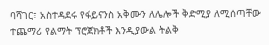ባሻገር፣ አስተዳደሩ የፋይናንስ አቅሙን ለሌሎች ቅድሚያ ለሚሰጣቸው ተጨማሪ የልማት ፕሮጀክቶች እንዲያውል ትልቅ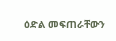ዕድል መፍጠራቸውን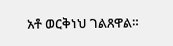አቶ ወርቅነህ ገልጸዋል።